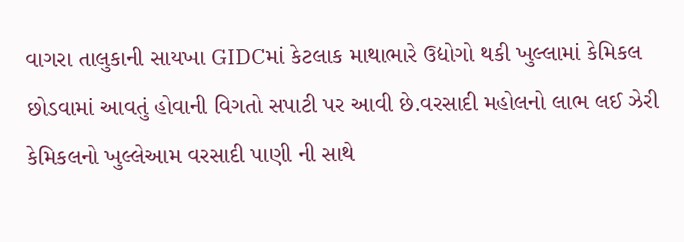વાગરા તાલુકાની સાયખા GIDCમાં કેટલાક માથાભારે ઉદ્યોગો થકી ખુલ્લામાં કેમિકલ છોડવામાં આવતું હોવાની વિગતો સપાટી પર આવી છે.વરસાદી મહોલનો લાભ લઈ ઝેરી કેમિકલનો ખુલ્લેઆમ વરસાદી પાણી ની સાથે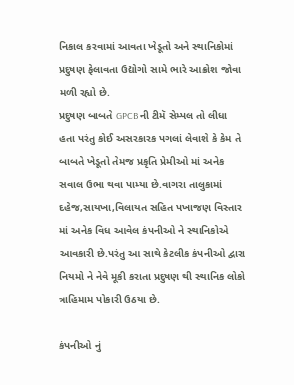નિકાલ કરવામાં આવતા ખેડૂતો અને સ્થાનિકોમાં પ્રદુષણ ફેલાવતા ઉદ્યોગો સામે ભારે આક્રોશ જોવા મળી રહ્યો છે.
પ્રદુષણ બાબતે GPCB ની ટીમૅ સેમ્પલ તો લીધા હતા પરંતુ કોઈ અસરકારક પગલાં લેવાશે કે કેમ તે બાબતે ખેડૂતો તેમજ પ્રકૃતિ પ્રેમીઓ માં અનેક સવાલ ઉભા થવા પામ્યા છે.વાગરા તાલુકામાં દહેજ,સાયખા,વિલાયત સહિત પખાજણ વિસ્તાર માં અનેક વિધ આવેલ કંપનીઓ ને સ્થાનિકોએ આવકારી છે.પરંતુ આ સાથે કેટલીક કંપનીઓ દ્વારા નિયમો ને નેવે મૂકી કરાતા પ્રદુષણ થી સ્થાનિક લોકો ત્રાહિમામ પોકારી ઉઠયા છે.

કંપનીઓ નું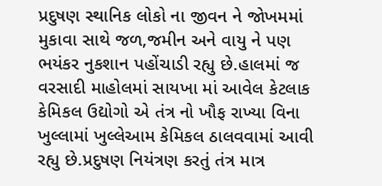પ્રદુષણ સ્થાનિક લોકો ના જીવન ને જોખમમાં મુકાવા સાથે જળ,જમીન અને વાયુ ને પણ ભયંકર નુકશાન પહોંચાડી રહ્યુ છે.હાલમાં જ વરસાદી માહોલમાં સાયખા માં આવેલ કેટલાક કેમિકલ ઉદ્યોગો એ તંત્ર નો ખૌફ રાખ્યા વિના ખુલ્લામાં ખુલ્લેઆમ કેમિકલ ઠાલવવામાં આવી રહ્યુ છે.પ્રદુષણ નિયંત્રણ કરતું તંત્ર માત્ર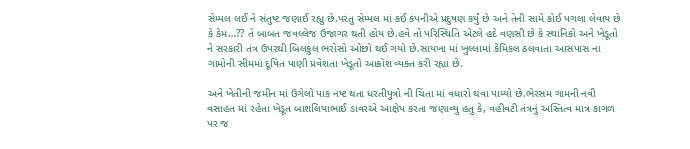સેમ્પલ લઈ ને સંતુષ્ટ જણાઈ રહ્યુ છે.પરંતુ સેમ્પલ માં કઈ કંપનીએ પ્રદુષણ કર્યું છે અને તેની સામે કોઈ પગલા લેવાય છે કે કેમ…?? તે બાબત જવલ્લેજ ઉજાગર થતી હોય છે.હવે તો પરિસ્થિતિ એટલે હદે વણસી છે કે સ્થાનિકો અને ખેડૂતો ને સરકારી તંત્ર ઉપરથી બિલકુલ ભરોસો ઓછો થઈ ગયો છે.સાયખા માં ખુલ્લામાં કેમિકલ ઠલવાતા આસપાસ ના ગામોની સીમમાં દૂષિત પાણી પ્રવેશતા ખેડૂતો આક્રોશ વ્યક્ત કરી રહ્યા છે.

અને ખેતીની જમીન માં ઉગેલો પાક નષ્ટ થતા ધરતીપુત્રો ની ચિંતા માં વધારો થવા પામ્યો છે.ભેરસમ ગામની નવી વસાહત માં રહેતા ખેડૂત બાશલિયાભાઈ ડાવરએ આક્ષેપ કરતા જણાવ્યુ હતુ કે, વહીવટી તંત્રનું અસ્તિત્વ માત્ર કાગળ પર જ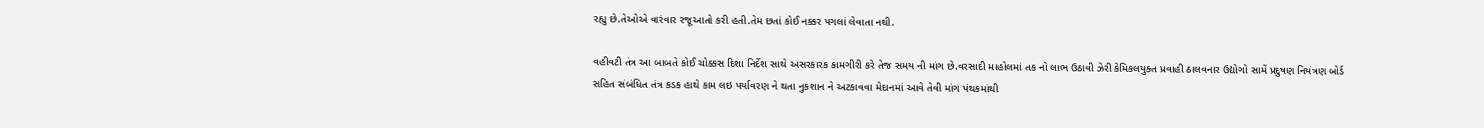રહ્યુ છે.તેઓએ વારંવાર રજૂઆતો કરી હતી.તેમ છતાં કોઈ નક્કર પગલાં લેવાતા નથી.

વહીવટી તંત્ર આ બાબતે કોઈ ચોક્કસ દિશા નિર્દેશ સાથે અસરકારક કામગીરી કરે તેજ સમય ની માંગ છે.વરસાદી માહોલમાં તક નો લાભ ઉઠાવી ઝેરી કેમિકલયુક્ત પ્રવાહી ઠાલવનાર ઉદ્યોગો સામેં પ્રદુષણ નિયંત્રણ બોર્ડ સહિત સંબંધિત તંત્ર કડક હાથે કામ લઇ પર્યાવરણ ને થતા નુકશાન ને અટકાવવા મેદાનમાં આવે તેવી માંગ પંથકમાંથી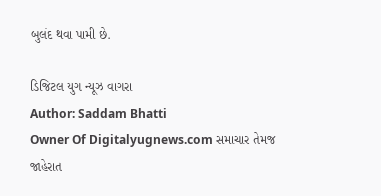બુલંદ થવા પામી છે.

ડિજિટલ યુગ ન્યૂઝ વાગરા
Author: Saddam Bhatti
Owner Of Digitalyugnews.com સમાચાર તેમજ જાહેરાત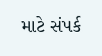માટે સંપર્ક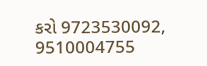કરો 9723530092, 9510004755